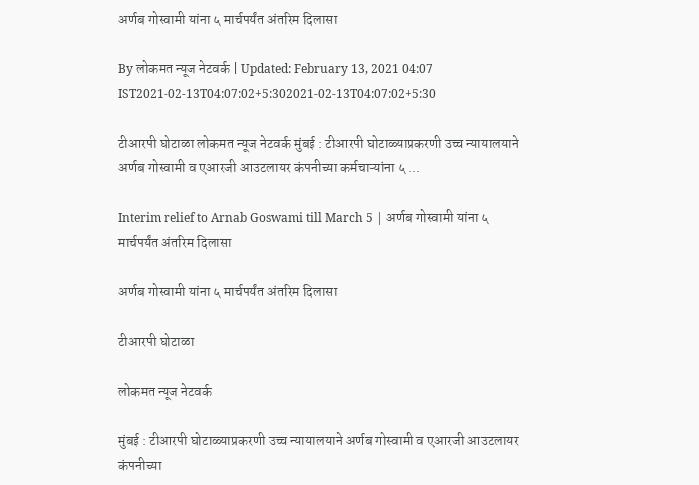अर्णब गोस्वामी यांना ५ मार्चपर्यंत अंतरिम दिलासा

By लोकमत न्यूज नेटवर्क | Updated: February 13, 2021 04:07 IST2021-02-13T04:07:02+5:302021-02-13T04:07:02+5:30

टीआरपी घोटाळा लोकमत न्यूज नेटवर्क मुंबई : टीआरपी घोटाळ्याप्रकरणी उच्च न्यायालयाने अर्णब गोस्वामी व एआरजी आउटलायर कंपनीच्या कर्मचाऱ्यांना ५ ...

Interim relief to Arnab Goswami till March 5 | अर्णब गोस्वामी यांना ५ मार्चपर्यंत अंतरिम दिलासा

अर्णब गोस्वामी यांना ५ मार्चपर्यंत अंतरिम दिलासा

टीआरपी घोटाळा

लोकमत न्यूज नेटवर्क

मुंबई : टीआरपी घोटाळ्याप्रकरणी उच्च न्यायालयाने अर्णब गोस्वामी व एआरजी आउटलायर कंपनीच्या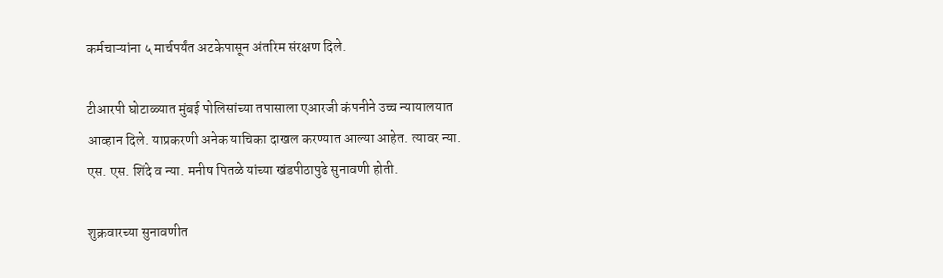कर्मचाऱ्यांना ५ मार्चपर्यंत अटकेपासून अंतरिम संरक्षण दिले.

टीआरपी घोटाळ्यात मुंबई पोलिसांच्या तपासाला एआरजी कंपनीने उच्च न्यायालयात आव्हान दिले. याप्रकरणी अनेक याचिका दाखल करण्यात आल्या आहेत. त्यावर न्या. एस. एस. शिंदे व न्या. मनीष पितळे यांच्या खंडपीठापुढे सुनावणी होती.

शुक्रवारच्या सुनावणीत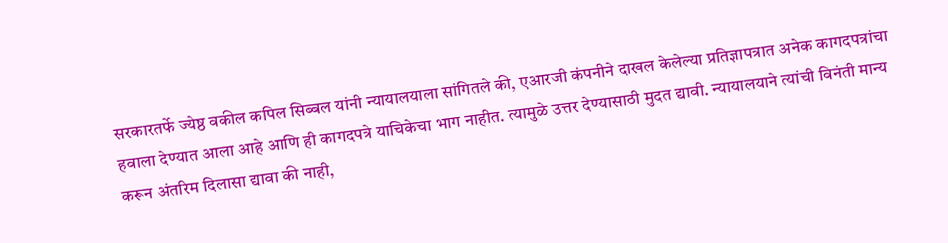सरकारतर्फे ज्येष्ठ वकील कपिल सिब्बल यांनी न्यायालयाला सांगितले की, एआरजी कंपनीने दाखल केलेल्या प्रतिज्ञापत्रात अनेक कागदपत्रांचा हवाला देण्यात आला आहे आणि ही कागदपत्रे याचिकेचा भाग नाहीत. त्यामुळे उत्तर देण्यासाठी मुदत द्यावी. न्यायालयाने त्यांची विनंती मान्य करून अंतरिम दिलासा द्यावा की नाही,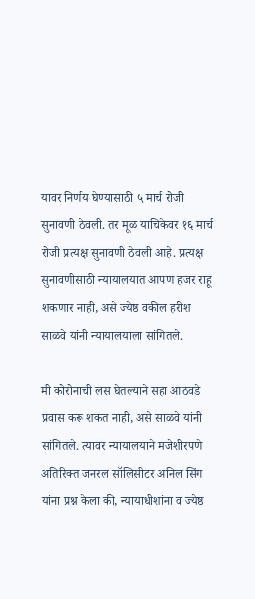यावर निर्णय घेण्यासाठी ५ मार्च रोजी सुनावणी ठेवली. तर मूळ याचिकेवर १६ मार्च रोजी प्रत्यक्ष सुनावणी ठेवली आहे. प्रत्यक्ष सुनावणीसाठी न्यायालयात आपण हजर राहू शकणार नाही, असे ज्येष्ठ वकील हरीश साळवे यांनी न्यायालयाला सांगितले.

मी कोरोनाची लस घेतल्याने सहा आठवडे प्रवास करू शकत नाही, असे साळवे यांनी सांगितले. त्यावर न्यायालयाने मजेशीरपणे अतिरिक्त जनरल सॉलिसीटर अनिल सिंग यांना प्रश्न केला की, न्यायाधीशांना व ज्येष्ठ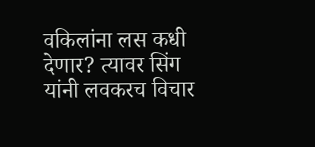वकिलांना लस कधी देणार? त्यावर सिंग यांनी लवकरच विचार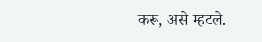करू, असे म्हटले.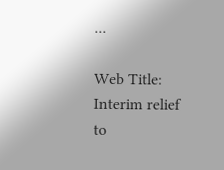...

Web Title: Interim relief to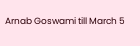Arnab Goswami till March 5